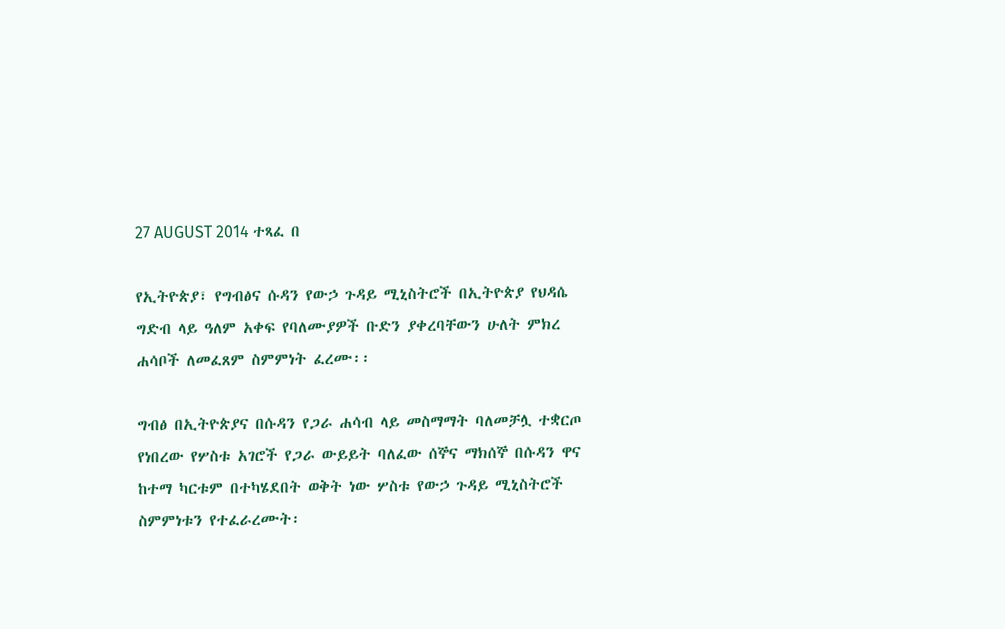27 AUGUST 2014 ተጻፈ በ

የኢትዮጵያ፣ የግብፅና ሱዳን የውኃ ጉዳይ ሚኒስትሮች በኢትዮጵያ የህዳሴ ግድብ ላይ ዓለም አቀፍ የባለሙያዎች ቡድን ያቀረባቸውን ሁለት ምክረ ሐሳቦች ለመፈጸም ስምምነት ፈረሙ፡፡

ግብፅ በኢትዮጵያና በሱዳን የጋራ ሐሳብ ላይ መስማማት ባለመቻሏ ተቋርጦ የነበረው የሦስቱ አገሮች የጋራ ውይይት ባለፈው ሰኞና ማክሰኞ በሱዳን ዋና ከተማ ካርቱም በተካሄደበት ወቅት ነው ሦስቱ የውኃ ጉዳይ ሚኒስትሮች ስምምነቱን የተፈራረሙት፡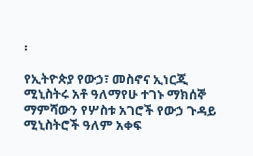፡

የኢትዮጵያ የውኃ፣ መስኖና ኢነርጂ ሚኒስትሩ አቶ ዓለማየሁ ተገኑ ማክሰኞ ማምሻውን የሦስቱ አገሮች የውኃ ጉዳይ ሚኒስትሮች ዓለም አቀፍ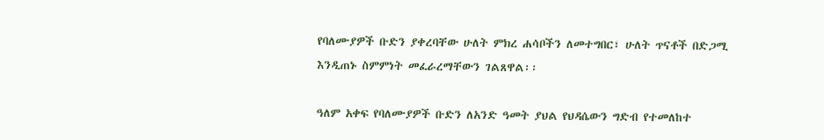የባለሙያዎች ቡድን ያቀረባቸው ሁለት ምክረ ሐሳቦችን ለመተግበር፣ ሁለት ጥናቶች በድጋሚ እንዲጠኑ ስምምነት መፈራረማቸውን ገልጸዋል፡፡

ዓለም አቀፍ የባለሙያዎች ቡድን ለአንድ ዓመት ያህል የህዳሴውን ግድብ የተመለከተ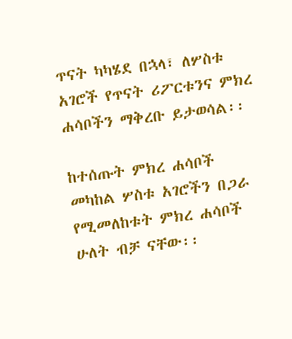ጥናት ካካሄደ በኋላ፣ ለሦስቱ አገሮች የጥናት ሪፖርቱንና ምክረ ሐሳቦችን ማቅረቡ ይታወሳል፡፡

ከተሰጡት ምክረ ሐሳቦች መካከል ሦስቱ አገሮችን በጋራ የሚመለከቱት ምክረ ሐሳቦች ሁለት ብቻ ናቸው፡፡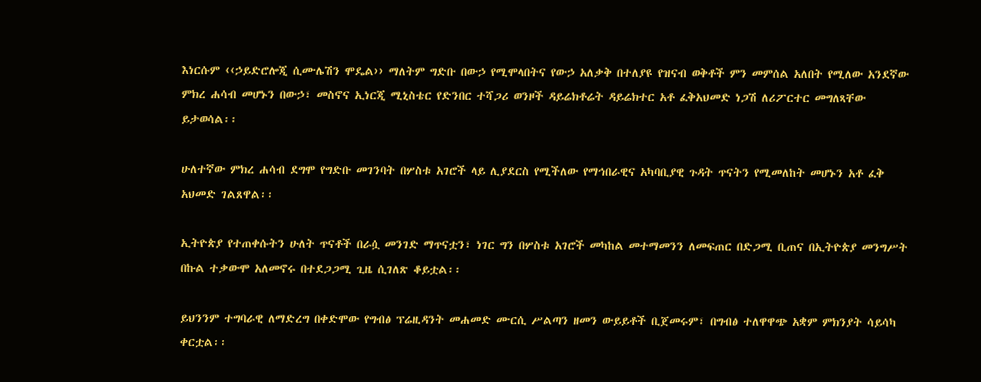እነርሱም ‹‹ኃይድሮሎጂ ሲሙሌሽን ሞዴል›› ማለትም ግድቡ በውኃ የሚሞላበትና የውኃ አለቃቅ በተለያዩ የዝናብ ወቅቶች ምን መምሰል አለበት የሚለው አንደኛው ምክረ ሐሳብ መሆኑን በውኃ፣ መስኖና ኢነርጂ ሚኒስቴር የድንበር ተሻጋሪ ወንዞች ዳይሬክቶሬት ዳይሬክተር አቶ ፈቅአህመድ ነጋሽ ለሪፖርተር መግለጻቸው ይታወሳል፡፡

ሁለተኛው ምክረ ሐሳብ ደግሞ የግድቡ መገንባት በሦስቱ አገሮች ላይ ሊያደርስ የሚችለው የማኅበራዊና አካባቢያዊ ጉዳት ጥናትን የሚመለከት መሆኑን አቶ ፈቅ አህመድ ገልጸዋል፡፡

ኢትዮጵያ የተጠቀሱትን ሁለት ጥናቶች በራሷ መንገድ ማጥናቷን፣ ነገር ግን በሦስቱ አገሮች መካከል መተማመንን ለመፍጠር በድጋሚ ቢጠና በኢትዮጵያ መንግሥት በኩል ተቃውሞ አለመኖሩ በተደጋጋሚ ጊዜ ሲገለጽ ቆይቷል፡፡

ይህንንም ተግባራዊ ለማድረግ በቀድሞው የግብፅ ፕሬዚዳንት መሐመድ ሙርሲ ሥልጣን ዘመን ውይይቶች ቢጀመሩም፣ በግብፅ ተለዋዋጭ አቋም ምክንያት ሳይሳካ ቀርቷል፡፡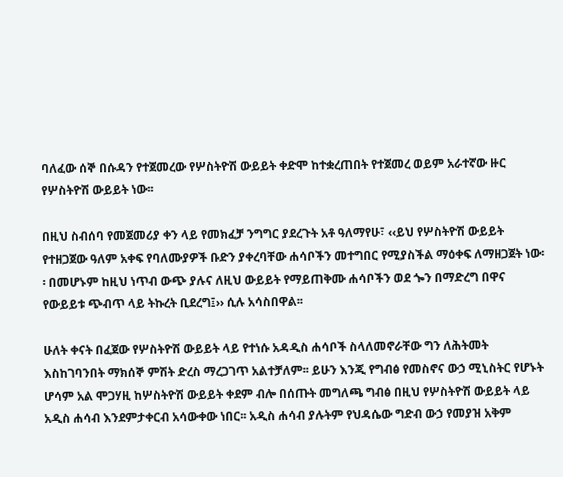ባለፈው ሰኞ በሱዳን የተጀመረው የሦስትዮሽ ውይይት ቀድሞ ከተቋረጠበት የተጀመረ ወይም አራተኛው ዙር የሦስትዮሽ ውይይት ነው፡፡

በዚህ ስብሰባ የመጀመሪያ ቀን ላይ የመክፈቻ ንግግር ያደረጉት አቶ ዓለማየሁ፣ ‹‹ይህ የሦስትዮሽ ውይይት የተዘጋጀው ዓለም አቀፍ የባለሙያዎች ቡድን ያቀረባቸው ሐሳቦችን መተግበር የሚያስችል ማዕቀፍ ለማዘጋጀት ነው፡፡ በመሆኑም ከዚህ ነጥብ ውጭ ያሉና ለዚህ ውይይት የማይጠቅሙ ሐሳቦችን ወደ ጐን በማድረግ በዋና የውይይቱ ጭብጥ ላይ ትኩረት ቢደረግ፤›› ሲሉ አሳስበዋል፡፡

ሁለት ቀናት በፈጀው የሦስትዮሽ ውይይት ላይ የተነሱ አዳዲስ ሐሳቦች ስላለመኖራቸው ግን ለሕትመት እስከገባንበት ማክሰኞ ምሽት ድረስ ማረጋገጥ አልተቻለም፡፡ ይሁን እንጂ የግብፅ የመስኖና ውኃ ሚኒስትር የሆኑት ሆሳም አል ሞጋሃዚ ከሦስትዮሽ ውይይት ቀደም ብሎ በሰጡት መግለጫ ግብፅ በዚህ የሦስትዮሽ ውይይት ላይ አዲስ ሐሳብ እንደምታቀርብ አሳውቀው ነበር፡፡ አዲስ ሐሳብ ያሉትም የህዳሴው ግድብ ውኃ የመያዝ አቅም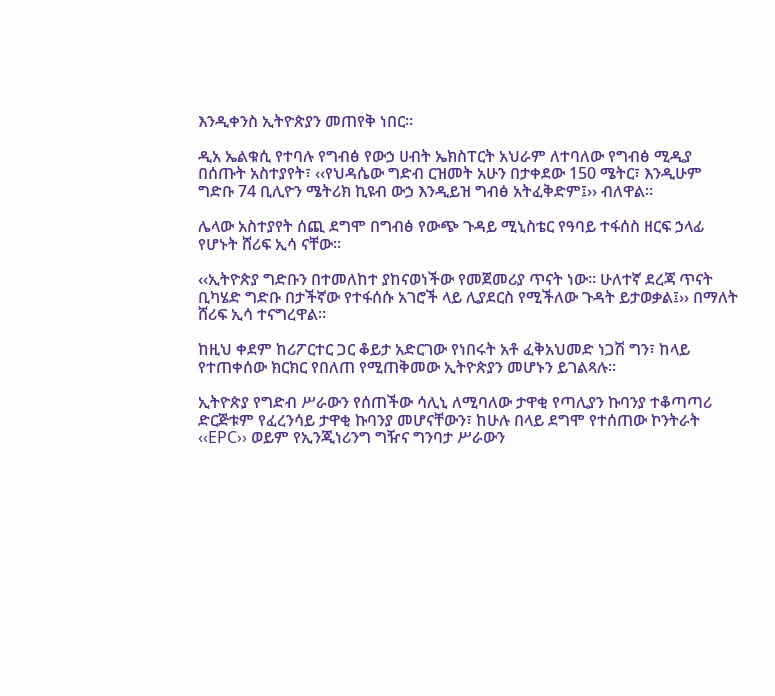እንዲቀንስ ኢትዮጵያን መጠየቅ ነበር፡፡

ዲአ ኤልቁሲ የተባሉ የግብፅ የውኃ ሀብት ኤክስፐርት አህራም ለተባለው የግብፅ ሚዲያ በሰጡት አስተያየት፣ ‹‹የህዳሴው ግድብ ርዝመት አሁን በታቀደው 150 ሜትር፣ እንዲሁም ግድቡ 74 ቢሊዮን ሜትሪክ ኪዩብ ውኃ እንዲይዝ ግብፅ አትፈቅድም፤›› ብለዋል፡፡

ሌላው አስተያየት ሰጪ ደግሞ በግብፅ የውጭ ጉዳይ ሚኒስቴር የዓባይ ተፋሰስ ዘርፍ ኃላፊ የሆኑት ሸሪፍ ኢሳ ናቸው፡፡

‹‹ኢትዮጵያ ግድቡን በተመለከተ ያከናወነችው የመጀመሪያ ጥናት ነው፡፡ ሁለተኛ ደረጃ ጥናት ቢካሄድ ግድቡ በታችኛው የተፋሰሱ አገሮች ላይ ሊያደርስ የሚችለው ጉዳት ይታወቃል፤›› በማለት ሸሪፍ ኢሳ ተናግረዋል፡፡

ከዚህ ቀደም ከሪፖርተር ጋር ቆይታ አድርገው የነበሩት አቶ ፈቅአህመድ ነጋሽ ግን፣ ከላይ የተጠቀሰው ክርክር የበለጠ የሚጠቅመው ኢትዮጵያን መሆኑን ይገልጻሉ፡፡

ኢትዮጵያ የግድብ ሥራውን የሰጠችው ሳሊኒ ለሚባለው ታዋቂ የጣሊያን ኩባንያ ተቆጣጣሪ ድርጅቱም የፈረንሳይ ታዋቂ ኩባንያ መሆናቸውን፣ ከሁሉ በላይ ደግሞ የተሰጠው ኮንትራት ‹‹EPC›› ወይም የኢንጂነሪንግ ግዥና ግንባታ ሥራውን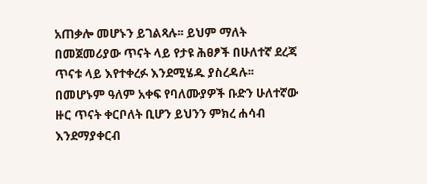አጠቃሎ መሆኑን ይገልጻሉ፡፡ ይህም ማለት በመጀመሪያው ጥናት ላይ የታዩ ሕፀፆች በሁለተኛ ደረጃ ጥናቱ ላይ እየተቀረፉ እንደሚሄዱ ያስረዳሉ፡፡ በመሆኑም ዓለም አቀፍ የባለሙያዎች ቡድን ሁለተኛው ዙር ጥናት ቀርቦለት ቢሆን ይህንን ምክረ ሐሳብ እንደማያቀርብ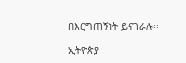በእርግጠኝነት ይናገራሉ፡፡

ኢትዮጵያ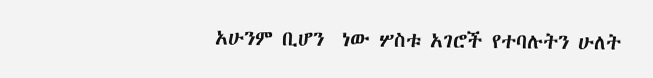አሁንም ቢሆን  ነው ሦስቱ አገሮች የተባሉትን ሁለት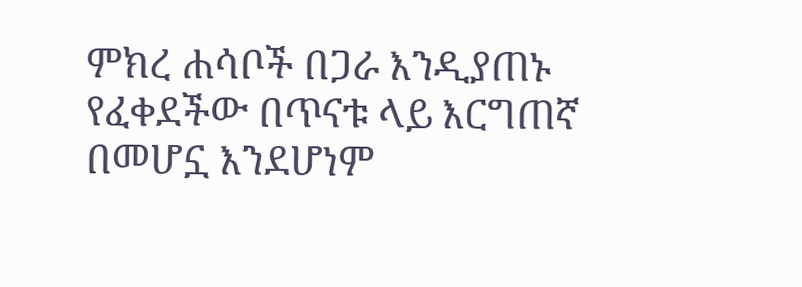ምክረ ሐሳቦች በጋራ እንዲያጠኑ የፈቀደችው በጥናቱ ላይ እርግጠኛ በመሆኗ እንደሆነም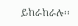ይከራከራሉ፡፡